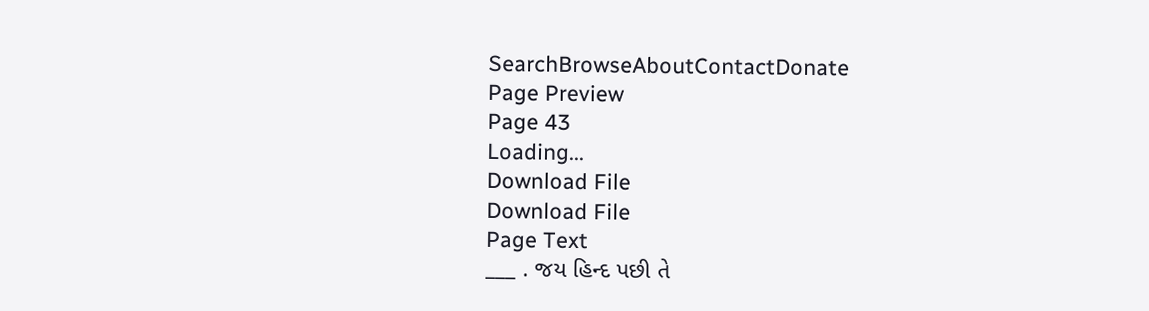SearchBrowseAboutContactDonate
Page Preview
Page 43
Loading...
Download File
Download File
Page Text
___ . જય હિન્દ પછી તે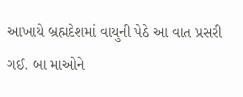આખાયે બ્રહ્મદેશમાં વાયુની પેઠે આ વાત પ્રસરી ગઈ. બા માઓને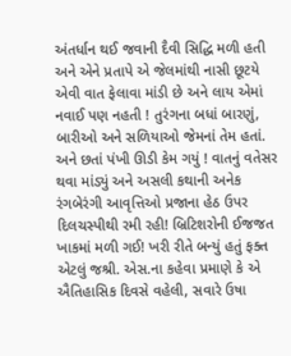અંતર્ધાન થઈ જવાની દૈવી સિદ્ધિ મળી હતી અને એને પ્રતાપે એ જેલમાંથી નાસી છૂટયે એવી વાત ફેલાવા માંડી છે અને લાય એમાં નવાઈ પણ નહતી ! તુરંગના બધાં બારણું, બારીઓ અને સળિયાઓ જેમનાં તેમ હતાં. અને છતાં પંખી ઊડી કેમ ગયું ! વાતનું વતેસર થવા માંડ્યું અને અસલી કથાની અનેક રંગબેરંગી આવૃત્તિઓ પ્રજાના હેઠ ઉપર દિલચસ્પીથી રમી રહી! બ્રિટિશરોની ઈજજત ખાકમાં મળી ગઈ! ખરી રીતે બન્યું હતું ફક્ત એટલું જશ્રી. એસ.ના કહેવા પ્રમાણે કે એ ઐતિહાસિક દિવસે વહેલી, સવારે ઉષા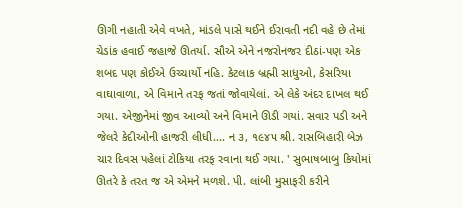ઊગી નહાતી એવે વખતે, માંડલે પાસે થઈને ઈરાવતી નદી વહે છે તેમાં ચેડાંક હવાઈ જહાજે ઊતર્યા. સૌએ એને નજરોનજર દીઠાં-પણ એક શબદ પણ કોઈએ ઉચ્ચાર્યો નહિ. કેટલાક બ્રહ્મી સાધુઓ, કેસરિયા વાઘાવાળા, એ વિમાને તરફ જતાં જોવાયેલાં. એ લેકે અંદર દાખલ થઈ ગયા. એજીનેમાં જીવ આવ્યો અને વિમાને ઊડી ગયાં. સવાર પડી અને જેલરે કેદીઓની હાજરી લીધી.... ન ૩, ૧૯૪૫ શ્રી. રાસબિહારી બેઝ ચાર દિવસ પહેલાં ટોકિયા તરફ રવાના થઈ ગયા. ' સુભાષબાબુ કિયોમાં ઊતરે કે તરત જ એ એમને મળશે. પી. લાંબી મુસાફરી કરીને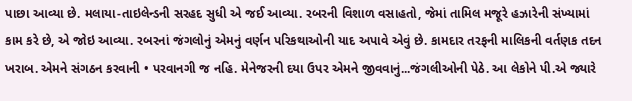પાછા આવ્યા છે. મલાયા-તાઇલેન્ડની સરહદ સુધી એ જઈ આવ્યા. રબરની વિશાળ વસાહતો, જેમાં તામિલ મજૂરે હઝારેની સંખ્યામાં કામ કરે છે, એ જોઇ આવ્યા. રબરનાં જંગલોનું એમનું વર્ણન પરિકથાઓની યાદ અપાવે એવું છે. કામદાર તરફની માલિકની વર્તણક તદન ખરાબ. એમને સંગઠન કરવાની • પરવાનગી જ નહિ. મેનેજરની દયા ઉપર એમને જીવવાનું...જંગલીઓની પેઠે. આ લેકોને પી.એ જ્યારે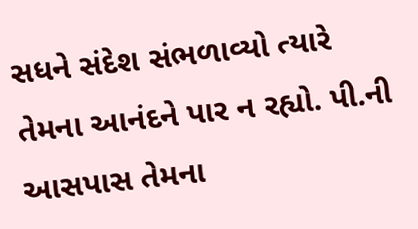સધને સંદેશ સંભળાવ્યો ત્યારે તેમના આનંદને પાર ન રહ્યો. પી.ની આસપાસ તેમના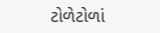ટોળેટોળાં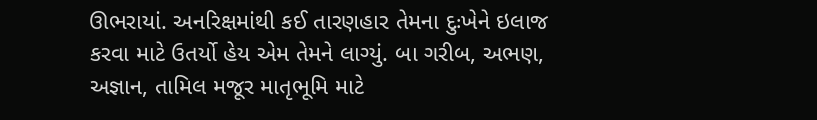ઊભરાયાં. અનરિક્ષમાંથી કઈ તારણહાર તેમના દુઃખેને ઇલાજ કરવા માટે ઉતર્યો હેય એમ તેમને લાગ્યું. બા ગરીબ, અભણ, અજ્ઞાન, તામિલ મજૂર માતૃભૂમિ માટે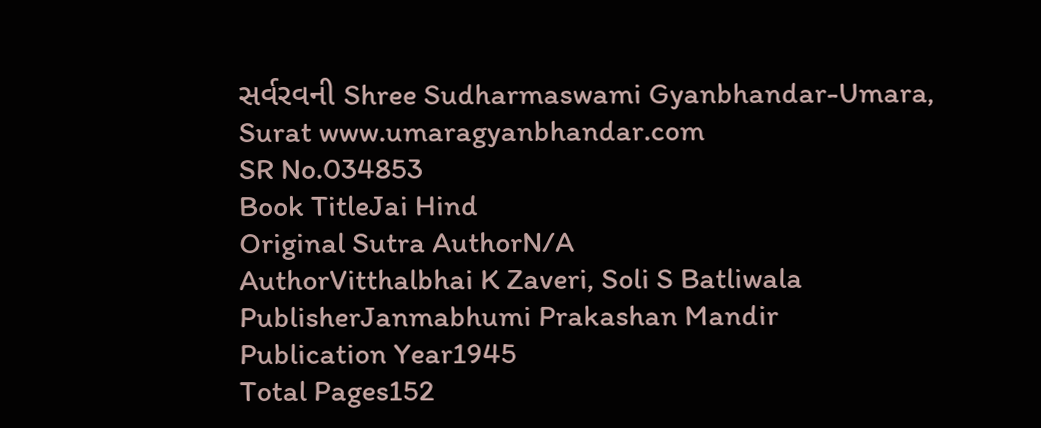સર્વરવની Shree Sudharmaswami Gyanbhandar-Umara, Surat www.umaragyanbhandar.com
SR No.034853
Book TitleJai Hind
Original Sutra AuthorN/A
AuthorVitthalbhai K Zaveri, Soli S Batliwala
PublisherJanmabhumi Prakashan Mandir
Publication Year1945
Total Pages152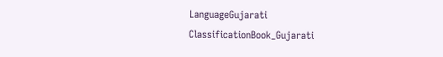LanguageGujarati
ClassificationBook_Gujarati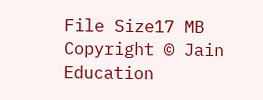File Size17 MB
Copyright © Jain Education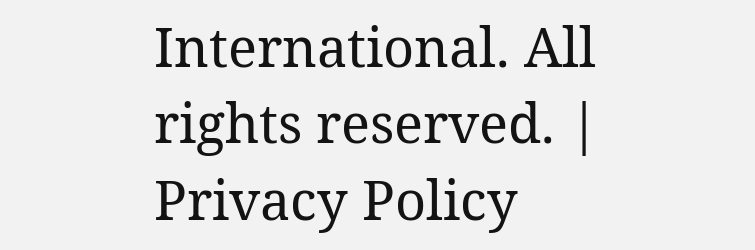International. All rights reserved. | Privacy Policy